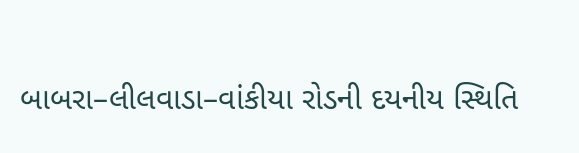બાબરા–લીલવાડા–વાંકીયા રોડની દયનીય સ્થિતિ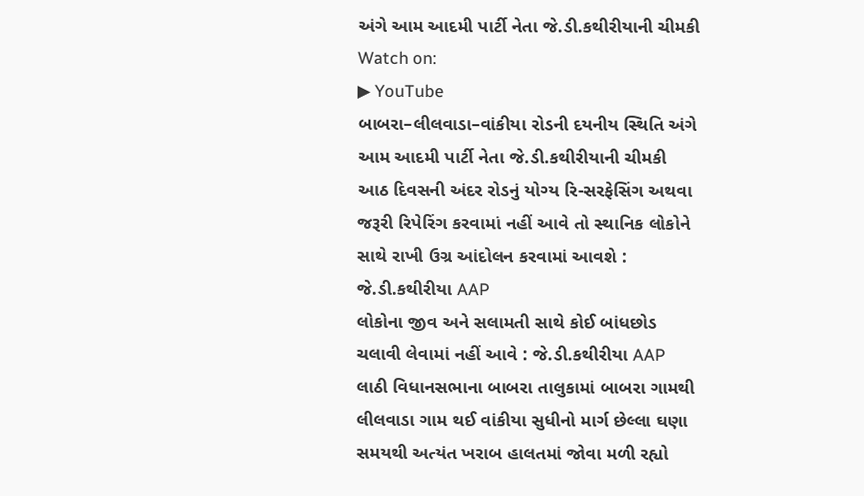અંગે આમ આદમી પાર્ટી નેતા જે.ડી.કથીરીયાની ચીમકી
Watch on:
▶ YouTube
બાબરા–લીલવાડા–વાંકીયા રોડની દયનીય સ્થિતિ અંગે આમ આદમી પાર્ટી નેતા જે.ડી.કથીરીયાની ચીમકી
આઠ દિવસની અંદર રોડનું યોગ્ય રિ-સરફેસિંગ અથવા જરૂરી રિપેરિંગ કરવામાં નહીં આવે તો સ્થાનિક લોકોને સાથે રાખી ઉગ્ર આંદોલન કરવામાં આવશે : જે.ડી.કથીરીયા AAP
લોકોના જીવ અને સલામતી સાથે કોઈ બાંધછોડ ચલાવી લેવામાં નહીં આવે : જે.ડી.કથીરીયા AAP
લાઠી વિધાનસભાના બાબરા તાલુકામાં બાબરા ગામથી લીલવાડા ગામ થઈ વાંકીયા સુધીનો માર્ગ છેલ્લા ઘણા સમયથી અત્યંત ખરાબ હાલતમાં જોવા મળી રહ્યો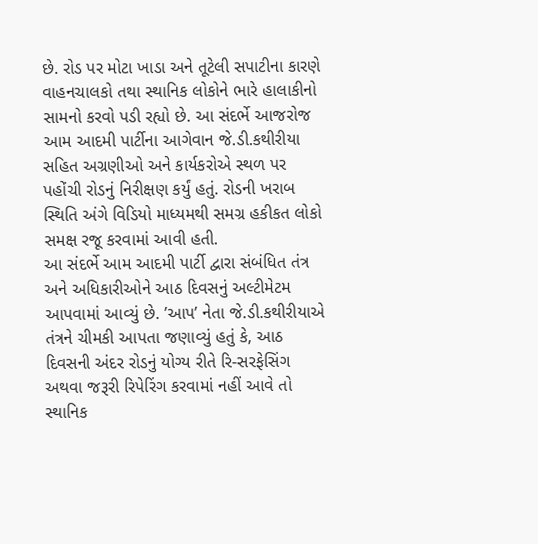છે. રોડ પર મોટા ખાડા અને તૂટેલી સપાટીના કારણે વાહનચાલકો તથા સ્થાનિક લોકોને ભારે હાલાકીનો સામનો કરવો પડી રહ્યો છે. આ સંદર્ભે આજરોજ આમ આદમી પાર્ટીના આગેવાન જે.ડી.કથીરીયા સહિત અગ્રણીઓ અને કાર્યકરોએ સ્થળ પર પહોંચી રોડનું નિરીક્ષણ કર્યું હતું. રોડની ખરાબ સ્થિતિ અંગે વિડિયો માધ્યમથી સમગ્ર હકીકત લોકો સમક્ષ રજૂ કરવામાં આવી હતી.
આ સંદર્ભે આમ આદમી પાર્ટી દ્વારા સંબંધિત તંત્ર અને અધિકારીઓને આઠ દિવસનું અલ્ટીમેટમ આપવામાં આવ્યું છે. ’આપ’ નેતા જે.ડી.કથીરીયાએ તંત્રને ચીમકી આપતા જણાવ્યું હતું કે, આઠ દિવસની અંદર રોડનું યોગ્ય રીતે રિ-સરફેસિંગ અથવા જરૂરી રિપેરિંગ કરવામાં નહીં આવે તો સ્થાનિક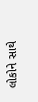લોકોને સાથે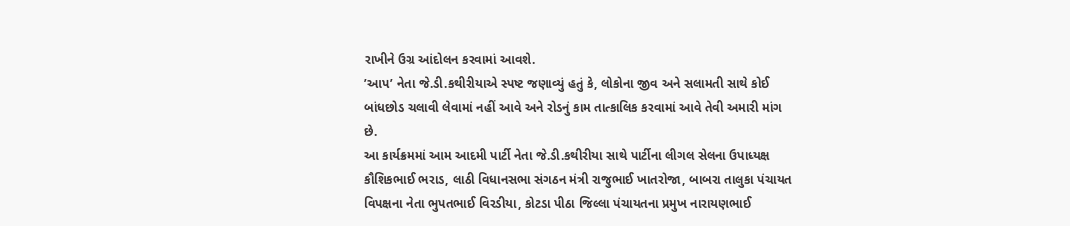રાખીને ઉગ્ર આંદોલન કરવામાં આવશે.
’આપ’ નેતા જે.ડી.કથીરીયાએ સ્પષ્ટ જણાવ્યું હતું કે, લોકોના જીવ અને સલામતી સાથે કોઈ બાંધછોડ ચલાવી લેવામાં નહીં આવે અને રોડનું કામ તાત્કાલિક કરવામાં આવે તેવી અમારી માંગ છે.
આ કાર્યક્રમમાં આમ આદમી પાર્ટી નેતા જે.ડી.કથીરીયા સાથે પાર્ટીના લીગલ સેલના ઉપાધ્યક્ષ કૌશિકભાઈ ભરાડ, લાઠી વિધાનસભા સંગઠન મંત્રી રાજુભાઈ ખાતરોજા, બાબરા તાલુકા પંચાયત વિપક્ષના નેતા ભુપતભાઈ વિરડીયા, કોટડા પીઠા જિલ્લા પંચાયતના પ્રમુખ નારાયણભાઈ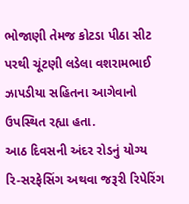ભોજાણી તેમજ કોટડા પીઠા સીટ પરથી ચૂંટણી લડેલા વશરામભાઈ ઝાપડીયા સહિતના આગેવાનો ઉપસ્થિત રહ્યા હતા.
આઠ દિવસની અંદર રોડનું યોગ્ય રિ-સરફેસિંગ અથવા જરૂરી રિપેરિંગ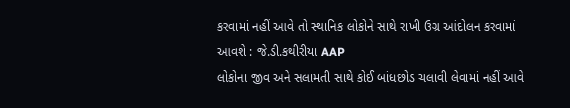કરવામાં નહીં આવે તો સ્થાનિક લોકોને સાથે રાખી ઉગ્ર આંદોલન કરવામાં આવશે : જે.ડી.કથીરીયા AAP
લોકોના જીવ અને સલામતી સાથે કોઈ બાંધછોડ ચલાવી લેવામાં નહીં આવે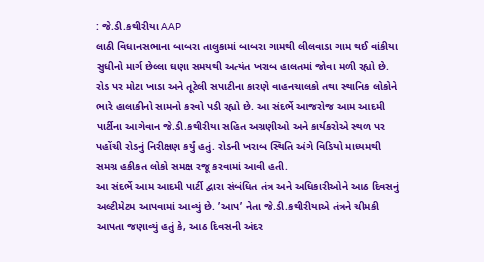: જે.ડી.કથીરીયા AAP
લાઠી વિધાનસભાના બાબરા તાલુકામાં બાબરા ગામથી લીલવાડા ગામ થઈ વાંકીયા સુધીનો માર્ગ છેલ્લા ઘણા સમયથી અત્યંત ખરાબ હાલતમાં જોવા મળી રહ્યો છે. રોડ પર મોટા ખાડા અને તૂટેલી સપાટીના કારણે વાહનચાલકો તથા સ્થાનિક લોકોને ભારે હાલાકીનો સામનો કરવો પડી રહ્યો છે. આ સંદર્ભે આજરોજ આમ આદમી પાર્ટીના આગેવાન જે.ડી.કથીરીયા સહિત અગ્રણીઓ અને કાર્યકરોએ સ્થળ પર પહોંચી રોડનું નિરીક્ષણ કર્યું હતું. રોડની ખરાબ સ્થિતિ અંગે વિડિયો માધ્યમથી સમગ્ર હકીકત લોકો સમક્ષ રજૂ કરવામાં આવી હતી.
આ સંદર્ભે આમ આદમી પાર્ટી દ્વારા સંબંધિત તંત્ર અને અધિકારીઓને આઠ દિવસનું અલ્ટીમેટમ આપવામાં આવ્યું છે. ’આપ’ નેતા જે.ડી.કથીરીયાએ તંત્રને ચીમકી આપતા જણાવ્યું હતું કે, આઠ દિવસની અંદર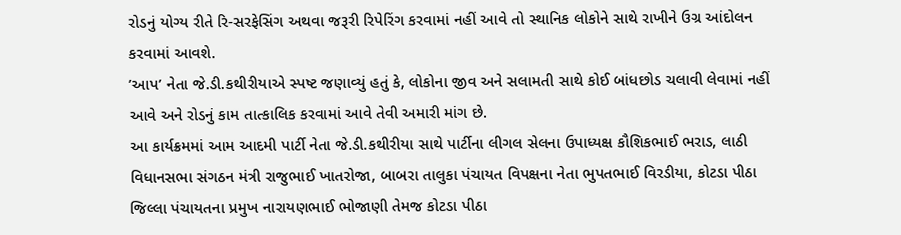રોડનું યોગ્ય રીતે રિ-સરફેસિંગ અથવા જરૂરી રિપેરિંગ કરવામાં નહીં આવે તો સ્થાનિક લોકોને સાથે રાખીને ઉગ્ર આંદોલન કરવામાં આવશે.
’આપ’ નેતા જે.ડી.કથીરીયાએ સ્પષ્ટ જણાવ્યું હતું કે, લોકોના જીવ અને સલામતી સાથે કોઈ બાંધછોડ ચલાવી લેવામાં નહીં આવે અને રોડનું કામ તાત્કાલિક કરવામાં આવે તેવી અમારી માંગ છે.
આ કાર્યક્રમમાં આમ આદમી પાર્ટી નેતા જે.ડી.કથીરીયા સાથે પાર્ટીના લીગલ સેલના ઉપાધ્યક્ષ કૌશિકભાઈ ભરાડ, લાઠી વિધાનસભા સંગઠન મંત્રી રાજુભાઈ ખાતરોજા, બાબરા તાલુકા પંચાયત વિપક્ષના નેતા ભુપતભાઈ વિરડીયા, કોટડા પીઠા જિલ્લા પંચાયતના પ્રમુખ નારાયણભાઈ ભોજાણી તેમજ કોટડા પીઠા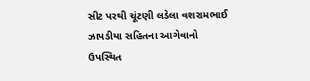સીટ પરથી ચૂંટણી લડેલા વશરામભાઈ ઝાપડીયા સહિતના આગેવાનો ઉપસ્થિત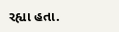રહ્યા હતા.